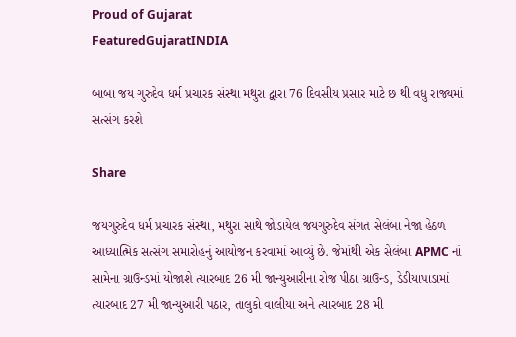Proud of Gujarat
FeaturedGujaratINDIA

બાબા જય ગુરુદેવ ધર્મ પ્રચારક સંસ્થા મથુરા દ્વારા 76 દિવસીય પ્રસાર માટે છ થી વધુ રાજ્યમાં સત્સંગ કરશે

Share

જયગુરુદેવ ધર્મ પ્રચારક સંસ્થા, મથુરા સાથે જોડાયેલ જયગુરુદેવ સંગત સેલંબા નેજા હેઠળ આધ્યાત્મિક સત્સંગ સમારોહનું આયોજન કરવામાં આવ્યું છે. જેમાંથી એક સેલંબા APMC નાં સામેના ગ્રાઉન્ડમાં યોજાશે ત્યારબાદ 26 મી જાન્યુઆરીના રોજ પીઠા ગ્રાઉન્ડ, ડેડીયાપાડામાં ત્યારબાદ 27 મી જાન્યુઆરી પઠાર, તાલુકો વાલીયા અને ત્યારબાદ 28 મી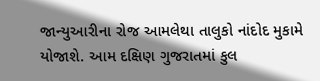જાન્યુઆરીના રોજ આમલેથા તાલુકો નાંદોદ મુકામે યોજાશે. આમ દક્ષિણ ગુજરાતમાં કુલ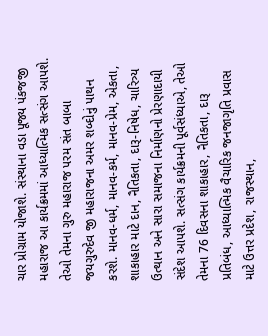ચાર પ્રોગ્રામ યોજાશે. સંસ્થાના વડા પૂજ્ય પંકજજી મહારાજ આ કાર્યક્રમમાં આધ્યાત્મિક સત્સંગ આપશે. તેઓ તેમના ગુરુ મહારાજ પરમ સંત બાબા જયગુરુદેવ જી મહારાજના અમર શબ્દોનું પાથન કરશે. માનવ-ધર્મ, માનવ-કર્મ, માનવ-પ્રેમ, એકતા, શાકાહાર માટે દાન, નૈતિકતા, દારૂ-નિષેધ, ચારિત્ર્ય ઉત્થાન અને સારા સમાજના નિર્માણનો પ્રેરણાદાયી સંદેશ આપશે. સત્સંગ કાર્યક્રમની પૂર્વસંધ્યાએ, તેઓ તેમના 76 દિવસના શાકાહાર, નૈતિકતા, દારૂ પ્રતિબંધ, આધ્યાત્મિક વૈચારિક જનજાગૃતિ પ્રવાસ માટે ઉત્તર પ્રદેશ, રાજસ્થાન,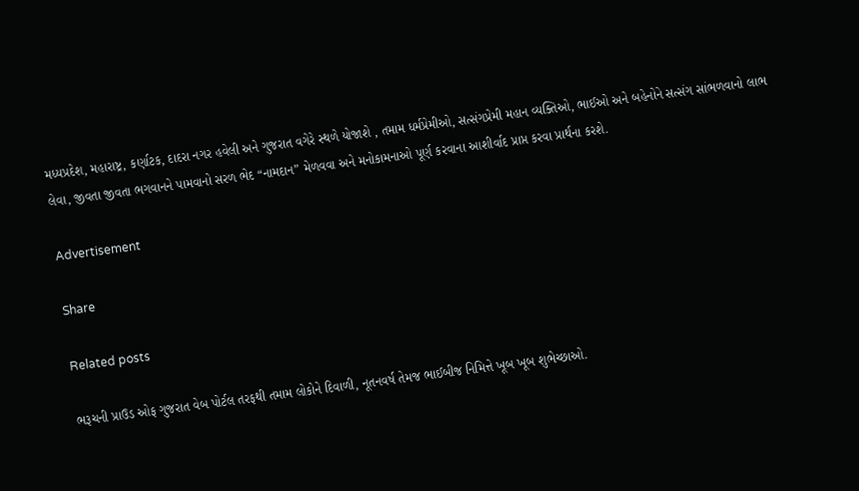મધ્યપ્રદેશ, મહારાષ્ટ્ર, કર્ણાટક, દાદરા નગર હવેલી અને ગુજરાત વગેરે સ્થળે યોજાશે , તમામ ધર્મપ્રેમીઓ, સત્સંગપ્રેમી મહાન વ્યક્તિઓ, ભાઈઓ અને બહેનોને સત્સંગ સાંભળવાનો લાભ લેવા, જીવતા જીવતા ભગવાનને પામવાનો સરળ ભેદ “નામદાન” મેળવવા અને મનોકામનાઓ પૂર્ણ કરવાના આશીર્વાદ પ્રાપ્ત કરવા પ્રાર્થના કરશે.

Advertisement

Share

Related posts

ભરૂચની પ્રાઉડ ઓફ ગુજરાત વેબ પોર્ટલ તરફથી તમામ લોકોને દિવાળી, નૂતનવર્ષ તેમજ ભાઈબીજ નિમિત્તે ખૂબ ખૂબ શુભેચ્છાઓ.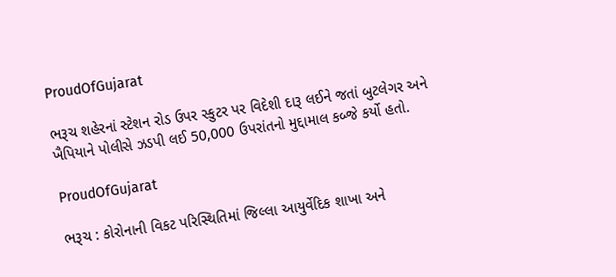ProudOfGujarat

ભરૂચ શહેરનાં સ્ટેશન રોડ ઉપર સ્કુટર પર વિદેશી દારૂ લઈને જતાં બુટલેગર અને ખૈપિયાને પોલીસે ઝડપી લઈ 50,000 ઉપરાંતનો મુદ્દામાલ કબ્જે કર્યો હતો.

ProudOfGujarat

ભરૂચ : કોરોનાની વિકટ પરિસ્થિતિમાં જિલ્લા આયુર્વેદિક શાખા અને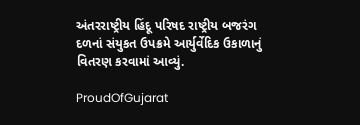અંતરરાષ્ટ્રીય હિંદૂ પરિષદ રાષ્ટ્રીય બજરંગ દળનાં સંયુકત ઉપક્રમે આર્યુર્વેદિક ઉકાળાનું વિતરણ કરવામાં આવ્યું.

ProudOfGujarat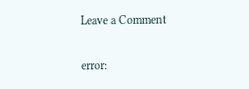Leave a Comment

error: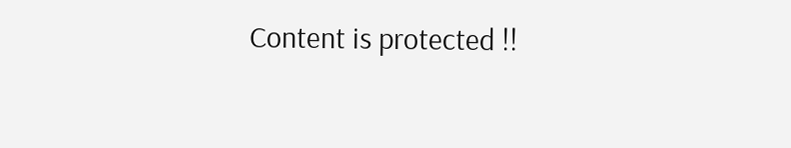Content is protected !!